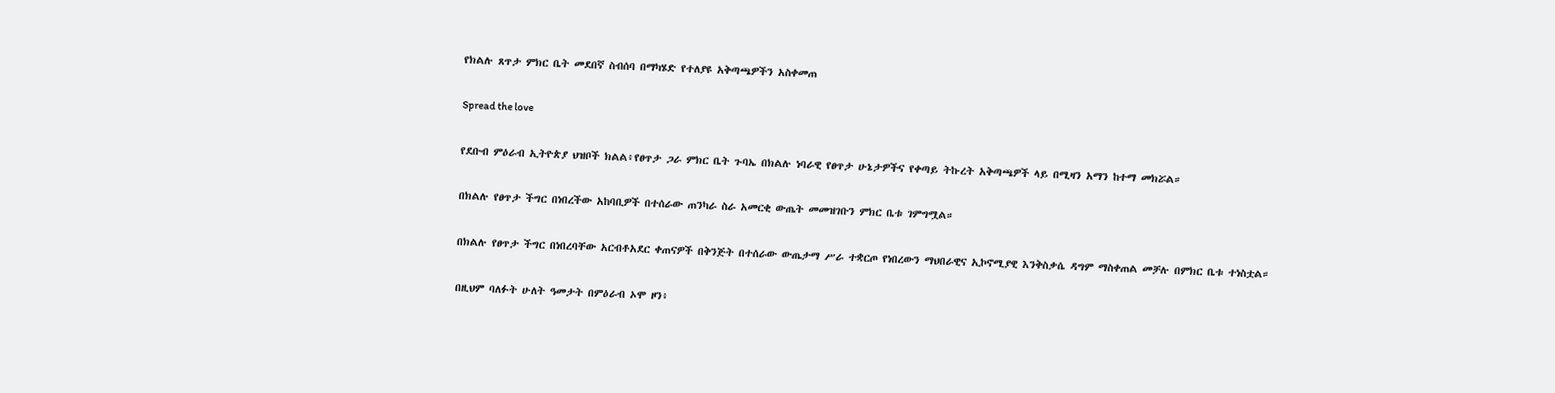የክልሉ ጸጥታ ምክር ቤት መደበኛ ስብሰባ በማካሄድ የተለያዩ አቅጣጫዎችን አስቀመጠ

Spread the love

የደቡብ ምዕራብ ኢትዮጵያ ህዝቦች ክልል፥የፀጥታ ጋራ ምክር ቤት ጉባኤ በክልሉ ነባራዊ የፀጥታ ሁኔታዎችና የቀጣይ ትኩረት አቅጣጫዎች ላይ በሚዛን አማን ከተማ መክሯል።

በክልሉ የፀጥታ ችግር በነበረችው አከባቢዎች በተሰራው ጠንካራ ስራ አመርቂ ውጤት መመዝገቡን ምክር ቤቱ ገምግሟል።

በክልሉ የፀጥታ ችግር በነበረባቸው አርብቶአደር ቀጠናዎች በቅንጅት በተሰራው ውጤታማ ሥራ ተቋርጦ የነበረውን ማህበራዊና ኢኮኖሚያዊ እንቅስቃሴ ዳግም ማስቀጠል መቻሉ በምክር ቤቱ ተነስቷል።

በዚህም ባለፉት ሁለት ዓመታት በምዕራብ ኦሞ ዞን፥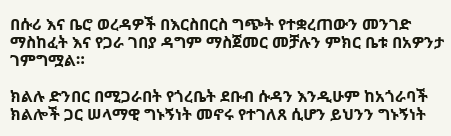በሱሪ እና ቤሮ ወረዳዎች በእርስበርስ ግጭት የተቋረጠውን መንገድ ማስከፈት እና የጋራ ገበያ ዳግም ማስጀመር መቻሉን ምክር ቤቱ በአዎንታ ገምግሟል።

ክልሉ ድንበር በሚጋራበት የጎረቤት ደቡብ ሱዳን እንዲሁም ከአጎራባች ክልሎች ጋር ሠላማዊ ግኑኝነት መኖሩ የተገለጸ ሲሆን ይህንን ግኑኝነት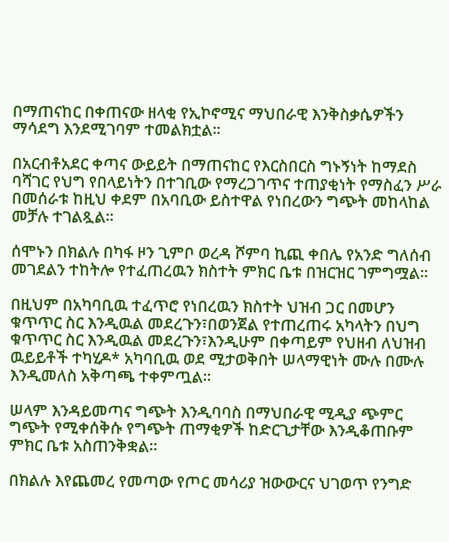በማጠናከር በቀጠናው ዘላቂ የኢኮኖሚና ማህበራዊ እንቅስቃሴዎችን ማሳደግ እንደሚገባም ተመልክቷል።

በአርብቶአደር ቀጣና ውይይት በማጠናከር የእርስበርስ ግኑኝነት ከማደስ ባሻገር የህግ የበላይነትን በተገቢው የማረጋገጥና ተጠያቂነት የማስፈን ሥራ በመሰራቱ ከዚህ ቀደም በአባቢው ይስተዋል የነበረውን ግጭት መከላከል መቻሉ ተገልጿል።

ሰሞኑን በክልሉ በካፋ ዞን ጊምቦ ወረዳ ሾምባ ኪጪ ቀበሌ የአንድ ግለሰብ መገደልን ተከትሎ የተፈጠረዉን ክስተት ምክር ቤቱ በዝርዝር ገምግሟል።

በዚህም በአካባቢዉ ተፈጥሮ የነበረዉን ክስተት ህዝብ ጋር በመሆን ቁጥጥር ስር እንዲዉል መደረጉን፣በወንጀል የተጠረጠሩ አካላትን በህግ ቁጥጥር ስር እንዲዉል መደረጉን፣እንዲሁም በቀጣይም የህዘብ ለህዝብ ዉይይቶች ተካሂዶ* አካባቢዉ ወደ ሚታወቅበት ሠላማዊነት ሙሉ በሙሉ እንዲመለስ አቅጣጫ ተቀምጧል።

ሠላም እንዳይመጣና ግጭት እንዲባባስ በማህበራዊ ሚዲያ ጭምር ግጭት የሚቀሰቅሱ የግጭት ጠማቂዎች ከድርጊታቸው እንዲቆጠቡም ምክር ቤቱ አስጠንቅቋል።

በክልሉ እየጨመረ የመጣው የጦር መሳሪያ ዝውውርና ህገወጥ የንግድ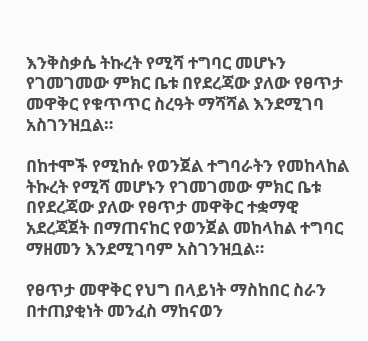እንቅስቃሴ ትኩረት የሚሻ ተግባር መሆኑን የገመገመው ምክር ቤቱ በየደረጃው ያለው የፀጥታ መዋቅር የቁጥጥር ስረዓት ማሻሻል እንደሚገባ አስገንዝቧል።

በከተሞች የሚከሱ የወንጀል ተግባራትን የመከላከል ትኩረት የሚሻ መሆኑን የገመገመው ምክር ቤቱ በየደረጃው ያለው የፀጥታ መዋቅር ተቋማዊ አደረጃጀት በማጠናከር የወንጀል መከላከል ተግባር ማዘመን እንደሚገባም አስገንዝቧል።

የፀጥታ መዋቅር የህግ በላይነት ማስከበር ስራን በተጠያቂነት መንፈስ ማከናወን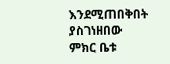እንደሚጠበቅበት ያስገነዘበው ምክር ቤቱ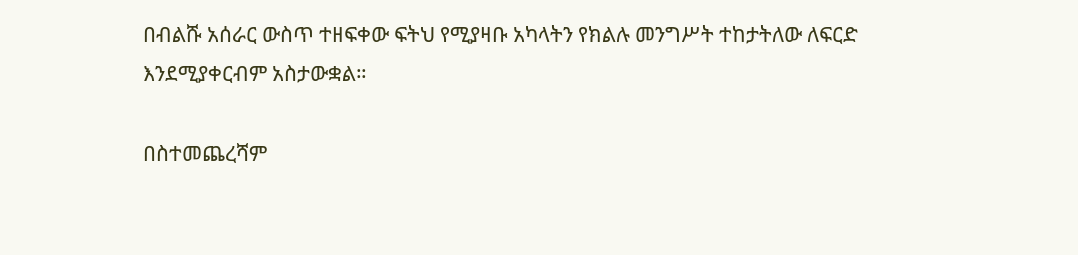በብልሹ አሰራር ውስጥ ተዘፍቀው ፍትህ የሚያዛቡ አካላትን የክልሉ መንግሥት ተከታትለው ለፍርድ እንደሚያቀርብም አስታውቋል።

በስተመጨረሻም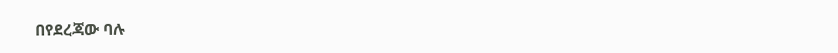በየደረጃው ባሉ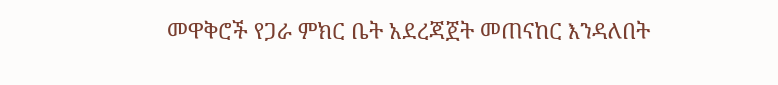መዋቅሮች የጋራ ምክር ቤት አደረጃጀት መጠናከር እንዳለበት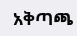አቅጣጫ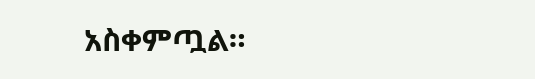አስቀምጧል።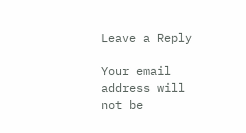Leave a Reply

Your email address will not be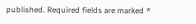published. Required fields are marked *